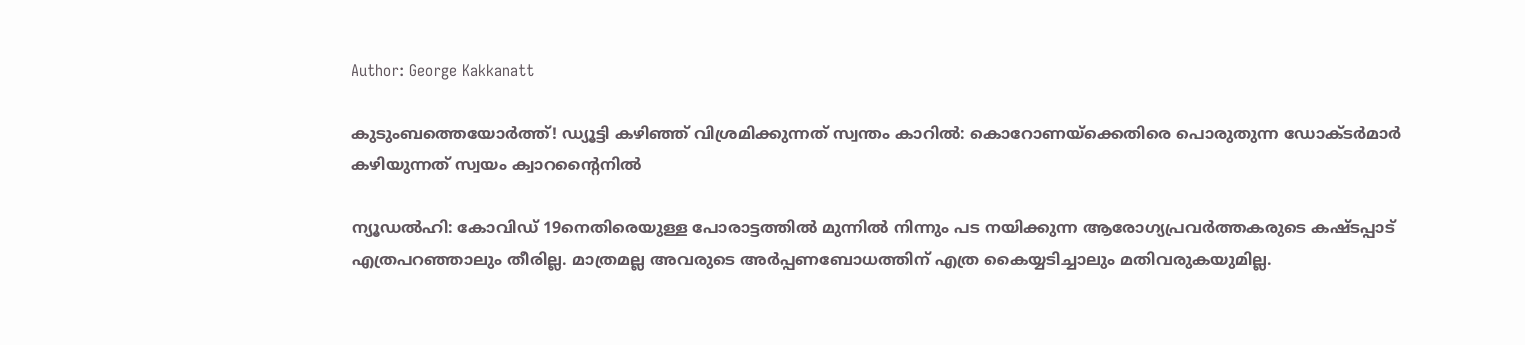Author: George Kakkanatt

കുടുംബത്തെയോര്‍ത്ത്! ഡ്യൂട്ടി കഴിഞ്ഞ് വിശ്രമിക്കുന്നത് സ്വന്തം കാറില്‍: കൊറോണയ്‌ക്കെതിരെ പൊരുതുന്ന ഡോക്ടര്‍മാര്‍ കഴിയുന്നത് സ്വയം ക്വാറന്റൈനില്‍

ന്യൂഡല്‍ഹി: കോവിഡ് 19നെതിരെയുള്ള പോരാട്ടത്തില്‍ മുന്നില്‍ നിന്നും പട നയിക്കുന്ന ആരോഗ്യപ്രവര്‍ത്തകരുടെ കഷ്ടപ്പാട് എത്രപറഞ്ഞാലും തീരില്ല. മാത്രമല്ല അവരുടെ അര്‍പ്പണബോധത്തിന് എത്ര കൈയ്യടിച്ചാലും മതിവരുകയുമില്ല.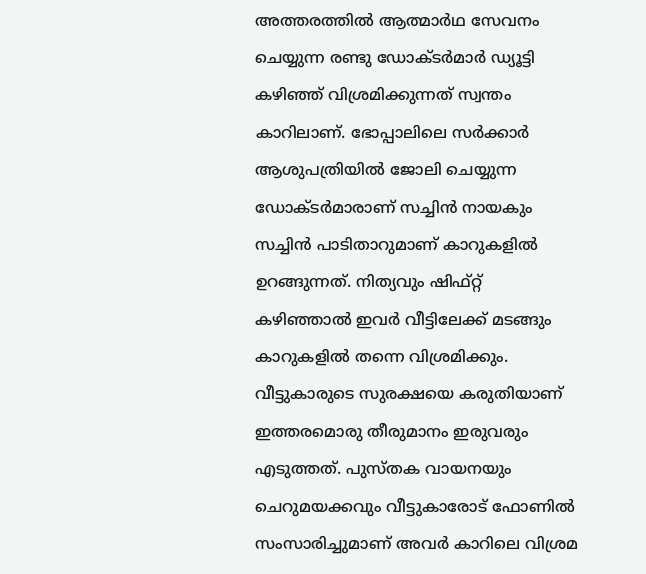അത്തരത്തില്‍ ആത്മാര്‍ഥ സേവനം ചെയ്യുന്ന രണ്ടു ഡോക്ടര്‍മാര്‍ ഡ്യൂട്ടി കഴിഞ്ഞ് വിശ്രമിക്കുന്നത് സ്വന്തം കാറിലാണ്. ഭോപ്പാലിലെ സര്‍ക്കാര്‍ ആശുപത്രിയില്‍ ജോലി ചെയ്യുന്ന ഡോക്ടര്‍മാരാണ് സച്ചിന്‍ നായകും സച്ചിന്‍ പാടിതാറുമാണ് കാറുകളില്‍ ഉറങ്ങുന്നത്. നിത്യവും ഷിഫ്റ്റ് കഴിഞ്ഞാല്‍ ഇവര്‍ വീട്ടിലേക്ക് മടങ്ങും കാറുകളില്‍ തന്നെ വിശ്രമിക്കും. വീട്ടുകാരുടെ സുരക്ഷയെ കരുതിയാണ് ഇത്തരമൊരു തീരുമാനം ഇരുവരും എടുത്തത്. പുസ്തക വായനയും ചെറുമയക്കവും വീട്ടുകാരോട് ഫോണില്‍ സംസാരിച്ചുമാണ് അവര്‍ കാറിലെ വിശ്രമ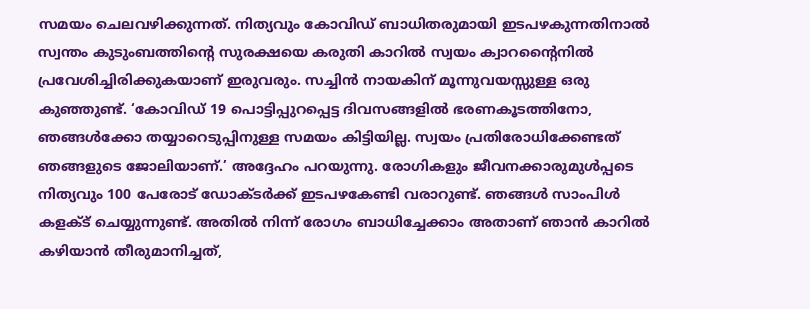സമയം ചെലവഴിക്കുന്നത്. നിത്യവും കോവിഡ് ബാധിതരുമായി ഇടപഴകുന്നതിനാല്‍ സ്വന്തം കുടുംബത്തിന്റെ സുരക്ഷയെ കരുതി കാറില്‍ സ്വയം ക്വാറന്റൈനില്‍ പ്രവേശിച്ചിരിക്കുകയാണ് ഇരുവരും. സച്ചിന്‍ നായകിന് മൂന്നുവയസ്സുള്ള ഒരു കുഞ്ഞുണ്ട്. ‘കോവിഡ് 19 പൊട്ടിപ്പുറപ്പെട്ട ദിവസങ്ങളില്‍ ഭരണകൂടത്തിനോ, ഞങ്ങള്‍ക്കോ തയ്യാറെടുപ്പിനുള്ള സമയം കിട്ടിയില്ല. സ്വയം പ്രതിരോധിക്കേണ്ടത് ഞങ്ങളുടെ ജോലിയാണ്.’ അദ്ദേഹം പറയുന്നു. രോഗികളും ജീവനക്കാരുമുള്‍പ്പടെ നിത്യവും 100 പേരോട് ഡോക്ടര്‍ക്ക് ഇടപഴകേണ്ടി വരാറുണ്ട്. ഞങ്ങള്‍ സാംപിള്‍ കളക്‌ട് ചെയ്യുന്നുണ്ട്. അതില്‍ നിന്ന് രോഗം ബാധിച്ചേക്കാം അതാണ് ഞാന്‍ കാറില്‍ കഴിയാന്‍ തീരുമാനിച്ചത്,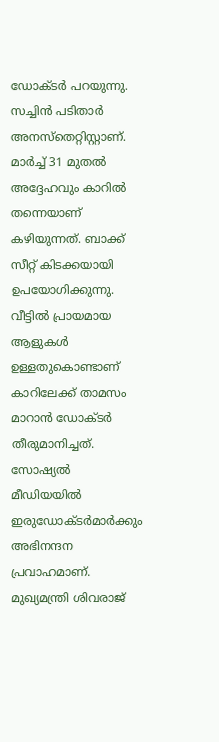ഡോക്ടര്‍ പറയുന്നു. സച്ചിന്‍ പടിതാര്‍ അനസ്തെറ്റിസ്റ്റാണ്. മാര്‍ച്ച്‌ 31 മുതല്‍ അദ്ദേഹവും കാറില്‍ തന്നെയാണ് കഴിയുന്നത്. ബാക്ക് സീറ്റ് കിടക്കയായി ഉപയോഗിക്കുന്നു. വീട്ടില്‍ പ്രായമായ ആളുകള്‍ ഉള്ളതുകൊണ്ടാണ് കാറിലേക്ക് താമസം മാറാന്‍ ഡോക്ടര്‍ തീരുമാനിച്ചത്. സോഷ്യല്‍ മീഡിയയില്‍ ഇരുഡോക്ടര്‍മാര്‍ക്കും അഭിനന്ദന പ്രവാഹമാണ്. മുഖ്യമന്ത്രി ശിവരാജ്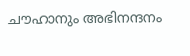ചൗഹാനും അഭിനന്ദനം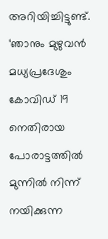അറിയിച്ചിട്ടുണ്ട്. ‘ഞാനും മുഴുവന്‍ മധ്യപ്രദേശും കോവിഡ് 19 നെതിരായ പോരാട്ടത്തില്‍ മുന്നില്‍ നിന്ന് നയിക്കുന്ന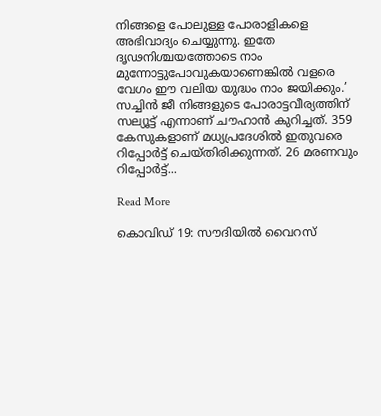നിങ്ങളെ പോലുള്ള പോരാളികളെ അഭിവാദ്യം ചെയ്യുന്നു. ഇതേ ദൃഢനിശ്ചയത്തോടെ നാം മുന്നോട്ടുപോവുകയാണെങ്കില്‍ വളരെ വേഗം ഈ വലിയ യുദ്ധം നാം ജയിക്കും.’ സച്ചിന്‍ ജീ നിങ്ങളുടെ പോരാട്ടവീര്യത്തിന് സല്യൂട്ട് എന്നാണ് ചൗഹാന്‍ കുറിച്ചത്. 359 കേസുകളാണ് മധ്യപ്രദേശില്‍ ഇതുവരെ റിപ്പോര്‍ട്ട് ചെയ്തിരിക്കുന്നത്. 26 മരണവും റിപ്പോര്‍ട്ട്...

Read More

കൊവിഡ് 19: സൗദിയില്‍ വൈറസ്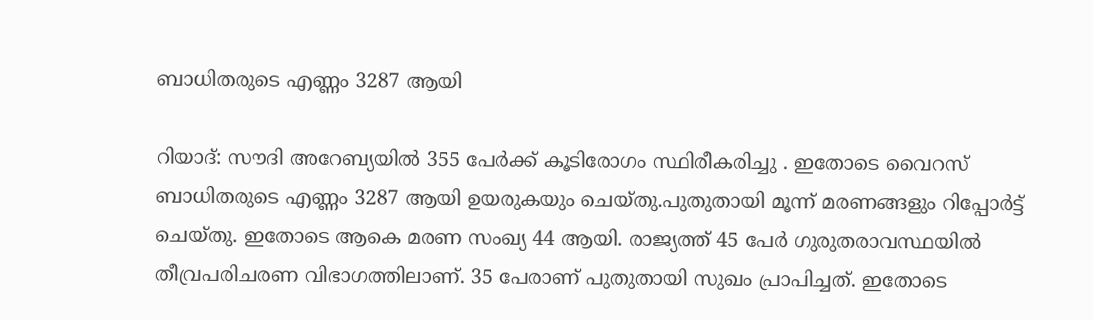ബാധിതരുടെ എണ്ണം 3287 ആയി

റിയാദ്: സൗദി അറേബ്യയില്‍ 355 പേര്‍ക്ക് കൂടിരോഗം സ്ഥിരീകരിച്ചു . ഇതോടെ വൈറസ് ബാധിതരുടെ എണ്ണം 3287 ആയി ഉയരുകയും ചെയ്തു.പുതുതായി മൂന്ന് മരണങ്ങളും റിപ്പോര്‍ട്ട് ചെയ്തു. ഇതോടെ ആകെ മരണ സംഖ്യ 44 ആയി. രാജ്യത്ത് 45 പേര്‍ ഗുരുതരാവസ്ഥയില്‍ തീവ്രപരിചരണ വിഭാഗത്തിലാണ്. 35 പേരാണ് പുതുതായി സുഖം പ്രാപിച്ചത്. ഇതോടെ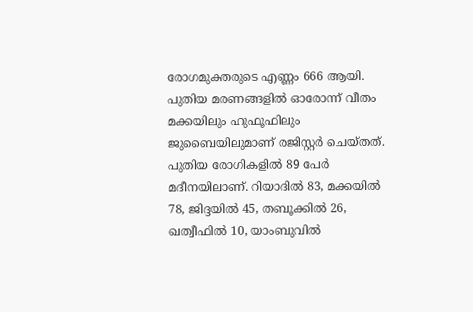രോഗമുക്തരുടെ എണ്ണം 666 ആയി. പുതിയ മരണങ്ങളില്‍ ഓരോന്ന് വീതം മക്കയിലും ഹുഫൂഫിലും ജുബൈയിലുമാണ് രജിസ്റ്റര്‍ ചെയ്തത്. പുതിയ രോഗികളില്‍ 89 പേര്‍ മദീനയിലാണ്. റിയാദില്‍ 83, മക്കയില്‍ 78, ജിദ്ദയില്‍ 45, തബൂക്കില്‍ 26, ഖത്വീഫില്‍ 10, യാംബുവില്‍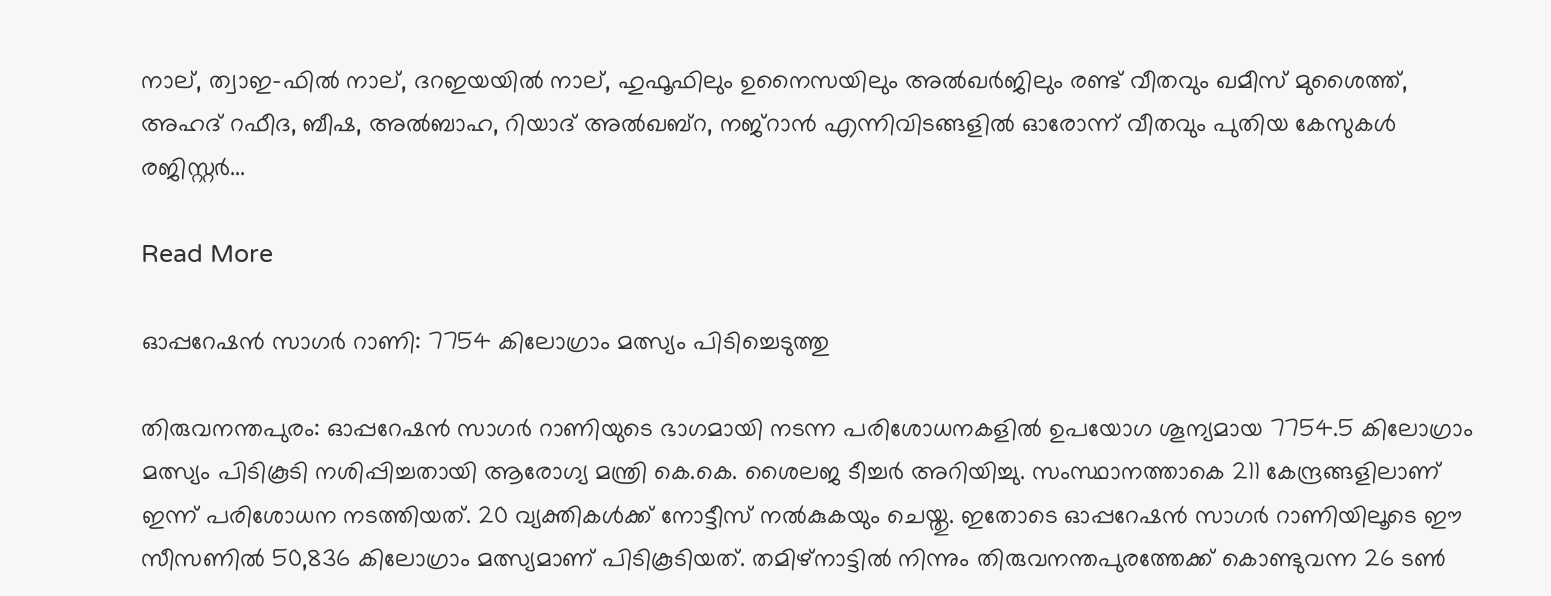നാല്, ത്വാഇ-ഫില്‍ നാല്, ദറഇയയില്‍ നാല്, ഹുഫൂഫിലും ഉനൈസയിലും അല്‍ഖര്‍ജിലും രണ്ട് വീതവും ഖമീസ് മുശൈത്ത്, അഹദ് റഫീദ, ബീഷ, അല്‍ബാഹ, റിയാദ് അല്‍ഖബ്റ, നജ്റാന്‍ എന്നിവിടങ്ങളില്‍ ഓരോന്ന് വീതവും പുതിയ കേസുകള്‍ രജിസ്റ്റര്‍...

Read More

ഓപ്പറേഷന്‍ സാഗര്‍ റാണി: 7754 കിലോഗ്രാം മത്സ്യം പിടിച്ചെടുത്തു

തിരുവനന്തപുരം: ഓപ്പറേഷന്‍ സാഗര്‍ റാണിയുടെ ഭാഗമായി നടന്ന പരിശോധനകളില്‍ ഉപയോഗ ശൂന്യമായ 7754.5 കിലോഗ്രാം മത്സ്യം പിടികൂടി നശിപ്പിച്ചതായി ആരോഗ്യ മന്ത്രി കെ.കെ. ശൈലജ ടീച്ചര്‍ അറിയിച്ചു. സംസ്ഥാനത്താകെ 211 കേന്ദ്രങ്ങളിലാണ് ഇന്ന് പരിശോധന നടത്തിയത്. 20 വ്യക്തികള്‍ക്ക് നോട്ടീസ് നല്‍കുകയും ചെയ്തു. ഇതോടെ ഓപ്പറേഷന്‍ സാഗര്‍ റാണിയിലൂടെ ഈ സീസണില്‍ 50,836 കിലോഗ്രാം മത്സ്യമാണ് പിടികൂടിയത്. തമിഴ്നാട്ടില്‍ നിന്നും തിരുവനന്തപുരത്തേക്ക് കൊണ്ടുവന്ന 26 ടണ്‍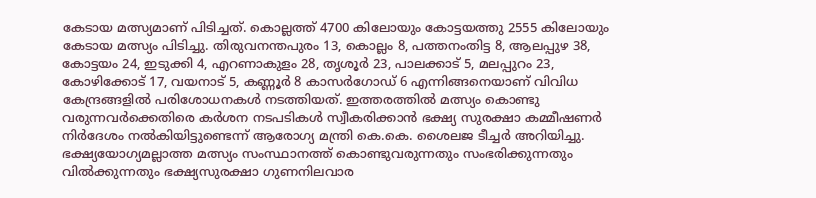കേടായ മത്സ്യമാണ് പിടിച്ചത്. കൊല്ലത്ത് 4700 കിലോയും കോട്ടയത്തു 2555 കിലോയും കേടായ മത്സ്യം പിടിച്ചു. തിരുവനന്തപുരം 13, കൊല്ലം 8, പത്തനംതിട്ട 8, ആലപ്പുഴ 38, കോട്ടയം 24, ഇടുക്കി 4, എറണാകുളം 28, തൃശൂര്‍ 23, പാലക്കാട് 5, മലപ്പുറം 23, കോഴിക്കോട് 17, വയനാട് 5, കണ്ണൂര്‍ 8 കാസര്‍ഗോഡ് 6 എന്നിങ്ങനെയാണ് വിവിധ കേന്ദ്രങ്ങളില്‍ പരിശോധനകള്‍ നടത്തിയത്. ഇത്തരത്തില്‍ മത്സ്യം കൊണ്ടു വരുന്നവര്‍ക്കെതിരെ കര്‍ശന നടപടികള്‍ സ്വീകരിക്കാന്‍ ഭക്ഷ്യ സുരക്ഷാ കമ്മീഷണര്‍ നിര്‍ദേശം നല്‍കിയിട്ടുണ്ടെന്ന് ആരോഗ്യ മന്ത്രി കെ.കെ. ശൈലജ ടീച്ചര്‍ അറിയിച്ചു. ഭക്ഷ്യയോഗ്യമല്ലാത്ത മത്സ്യം സംസ്ഥാനത്ത് കൊണ്ടുവരുന്നതും സംഭരിക്കുന്നതും വില്‍ക്കുന്നതും ഭക്ഷ്യസുരക്ഷാ ഗുണനിലവാര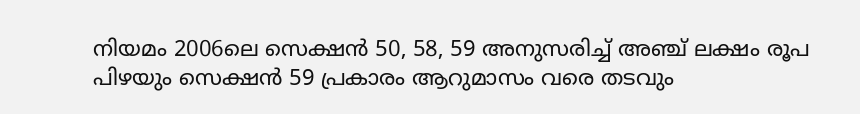നിയമം 2006ലെ സെക്ഷന്‍ 50, 58, 59 അനുസരിച്ച്‌ അഞ്ച് ലക്ഷം രൂപ പിഴയും സെക്ഷന്‍ 59 പ്രകാരം ആറുമാസം വരെ തടവും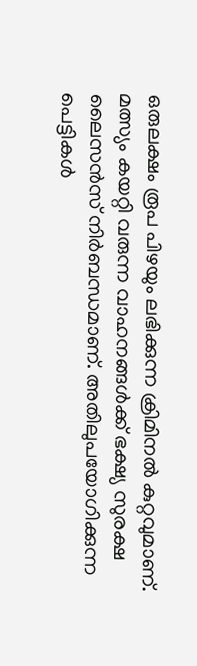ഒരുലക്ഷം രൂപ പിഴയും ലഭിക്കുന്ന ക്രിമിനല്‍ കുറ്റവുമാണ്. മത്സ്യം കയറ്റി വരുന്ന വാഹനങ്ങള്‍ക്ക് ഭക്ഷ്യ സുരക്ഷ ലൈസന്‍സ് നിര്‍ബന്ധമാണ്. അതിലുപയോഗിക്കുന്ന പെട്ടികള്‍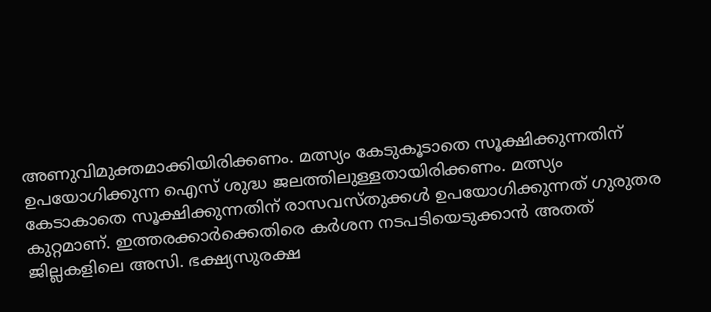അണുവിമുക്തമാക്കിയിരിക്കണം. മത്സ്യം കേടുകൂടാതെ സൂക്ഷിക്കുന്നതിന് ഉപയോഗിക്കുന്ന ഐസ് ശുദ്ധ ജലത്തിലുള്ളതായിരിക്കണം. മത്സ്യം കേടാകാതെ സൂക്ഷിക്കുന്നതിന് രാസവസ്തുക്കള്‍ ഉപയോഗിക്കുന്നത് ഗുരുതര കുറ്റമാണ്. ഇത്തരക്കാര്‍ക്കെതിരെ കര്‍ശന നടപടിയെടുക്കാന്‍ അതത് ജില്ലകളിലെ അസി. ഭക്ഷ്യസുരക്ഷ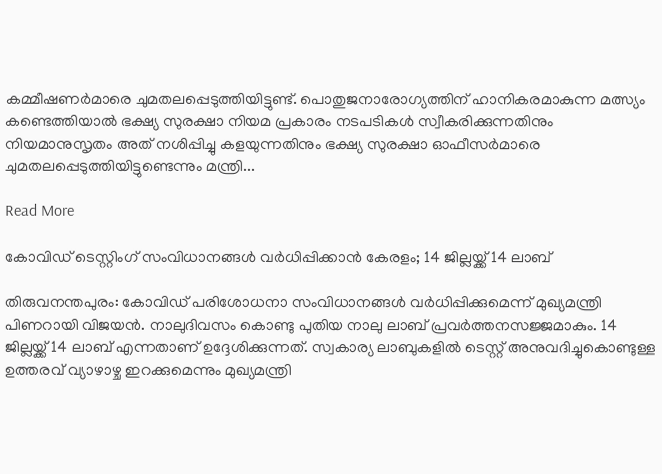കമ്മീഷണര്‍മാരെ ചുമതലപ്പെടുത്തിയിട്ടുണ്ട്. പൊതുജനാരോഗ്യത്തിന് ഹാനികരമാകുന്ന മത്സ്യം കണ്ടെത്തിയാല്‍ ഭക്ഷ്യ സുരക്ഷാ നിയമ പ്രകാരം നടപടികള്‍ സ്വീകരിക്കുന്നതിനും നിയമാനുസൃതം അത് നശിപ്പിച്ചു കളയുന്നതിനും ഭക്ഷ്യ സുരക്ഷാ ഓഫീസര്‍മാരെ ചുമതലപ്പെടുത്തിയിട്ടുണ്ടെന്നും മന്ത്രി...

Read More

കോവിഡ് ടെസ്റ്റിംഗ് സംവിധാനങ്ങൾ വർധിപ്പിക്കാൻ കേരളം; 14 ജില്ലയ്ക്ക് 14 ലാബ്

തിരുവനന്തപുരം: കോവിഡ് പരിശോധനാ സംവിധാനങ്ങൾ വർധിപ്പിക്കുമെന്ന് മുഖ്യമന്ത്രി പിണറായി വിജയൻ. നാലുദിവസം കൊണ്ടു പുതിയ നാലു ലാബ് പ്രവർത്തനസജ്ജമാകും. 14 ജില്ലയ്ക്ക് 14 ലാബ് എന്നതാണ് ഉദ്ദേശിക്കുന്നത്. സ്വകാര്യ ലാബുകളിൽ ടെസ്റ്റ് അനുവദിച്ചുകൊണ്ടുള്ള ഉത്തരവ് വ്യാഴാഴ്ച ഇറക്കുമെന്നും മുഖ്യമന്ത്രി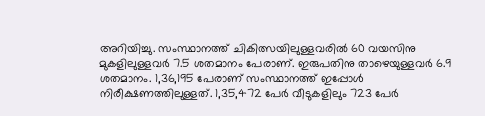അറിയിച്ചു. സംസ്ഥാനത്ത് ചികിത്സയിലുള്ളവരിൽ 60 വയസിനു മുകളിലുള്ളവർ 7.5 ശതമാനം പേരാണ്. ഇരുപതിനു താഴെയുള്ളവർ 6.9 ശതമാനം. 1,36,195 പേരാണ് സംസ്ഥാനത്ത് ഇപ്പോൾ നിരീക്ഷണത്തിലുള്ളത്. 1,35,472 പേർ വീടുകളിലും 723 പേർ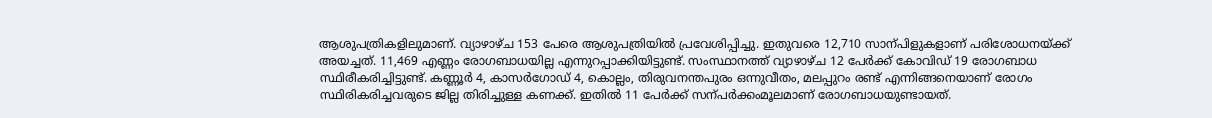ആശുപത്രികളിലുമാണ്. വ്യാഴാഴ്ച 153 പേരെ ആശുപത്രിയിൽ പ്രവേശിപ്പിച്ചു. ഇതുവരെ 12,710 സാന്പിളുകളാണ് പരിശോധനയ്ക്ക് അയച്ചത്. 11,469 എണ്ണം രോഗബാധയില്ല എന്നുറപ്പാക്കിയിട്ടുണ്ട്. സംസ്ഥാനത്ത് വ്യാഴാഴ്ച 12 പേർക്ക് കോവിഡ് 19 രോഗബാധ സ്ഥിരീകരിച്ചിട്ടുണ്ട്. കണ്ണൂർ 4, കാസർഗോഡ് 4, കൊല്ലം, തിരുവനന്തപുരം ഒന്നുവീതം, മലപ്പുറം രണ്ട് എന്നിങ്ങനെയാണ് രോഗം സ്ഥിരികരിച്ചവരുടെ ജില്ല തിരിച്ചുള്ള കണക്ക്. ഇതിൽ 11 പേർക്ക് സന്പർക്കംമൂലമാണ് രോഗബാധയുണ്ടായത്.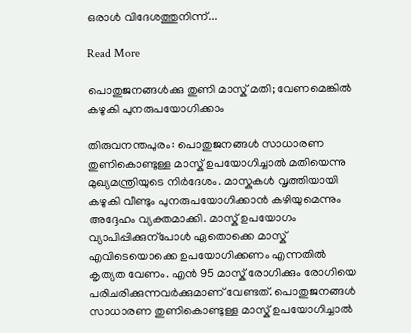ഒരാൾ വിദേശത്തുനിന്ന്...

Read More

പൊതുജനങ്ങൾക്കു തുണി മാസ്ക് മതി; വേണമെങ്കിൽ കഴുകി പുനരുപയോഗിക്കാം

തിരുവനന്തപുരം: പൊതുജനങ്ങൾ സാധാരണ തുണികൊണ്ടുള്ള മാസ്ക് ഉപയോഗിച്ചാൽ മതിയെന്നു മുഖ്യമന്ത്രിയുടെ നിർദേശം. മാസ്കുകൾ വൃത്തിയായി കഴുകി വീണ്ടും പുനരുപയോഗിക്കാൻ കഴിയുമെന്നും അദ്ദേഹം വ്യക്തമാക്കി. മാസ്ക് ഉപയോഗം വ്യാപിപ്പിക്കുന്പോൾ ഏതൊക്കെ മാസ്ക് എവിടെയൊക്കെ ഉപയോഗിക്കണം എന്നതിൽ കൃത്യത വേണം. എൻ 95 മാസ്ക് രോഗിക്കും രോഗിയെ പരിചരിക്കുന്നവർക്കുമാണ് വേണ്ടത്. പൊതുജനങ്ങൾ സാധാരണ തുണികൊണ്ടുള്ള മാസ്ക് ഉപയോഗിച്ചാൽ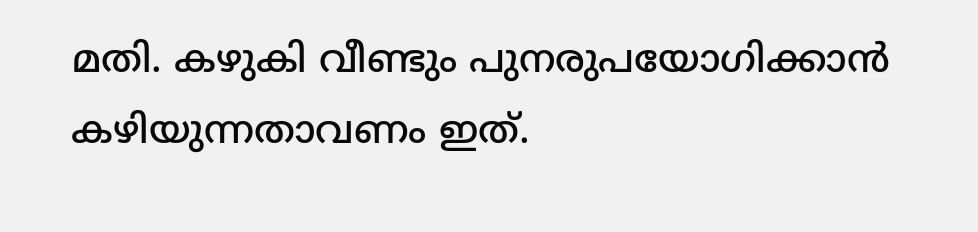മതി. കഴുകി വീണ്ടും പുനരുപയോഗിക്കാൻ കഴിയുന്നതാവണം ഇത്.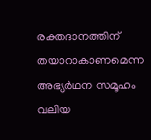രക്തദാനത്തിന് തയാറാകാണമെന്ന അഭ്യർഥന സമൂഹം വലിയ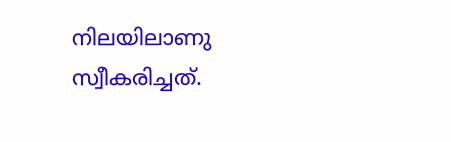നിലയിലാണു സ്വീകരിച്ചത്.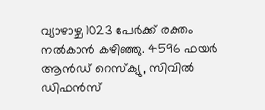വ്യാഴാഴ്ച 1023 പേർക്ക് രക്തം നൽകാൻ കഴിഞ്ഞു. 4596 ഫയർ ആൻഡ് റെസ്ക്യു, സിവിൽ ഡിഫൻസ്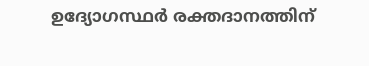ഉദ്യോഗസ്ഥർ രക്തദാനത്തിന്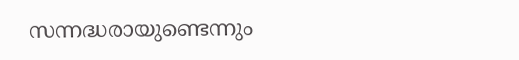സന്നദ്ധരായുണ്ടെന്നും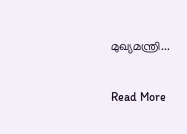മുഖ്യമന്ത്രി...

Read More